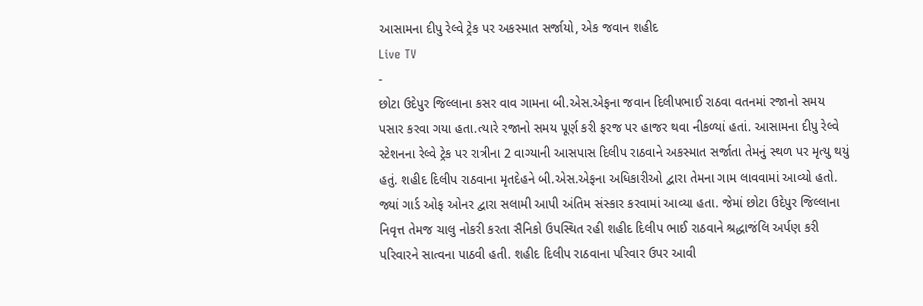આસામના દીપુ રેલ્વે ટ્રેક પર અકસ્માત સર્જાયો, એક જવાન શહીદ
Live TV
-
છોટા ઉદેપુર જિલ્લાના કસર વાવ ગામના બી.એસ.એફના જવાન દિલીપભાઈ રાઠવા વતનમાં રજાનો સમય પસાર કરવા ગયા હતા.ત્યારે રજાનો સમય પૂર્ણ કરી ફરજ પર હાજર થવા નીકળ્યાં હતાં. આસામના દીપુ રેલ્વે સ્ટેશનના રેલ્વે ટ્રેક પર રાત્રીના 2 વાગ્યાની આસપાસ દિલીપ રાઠવાને અકસ્માત સર્જાતા તેમનું સ્થળ પર મૃત્યુ થયું હતું. શહીદ દિલીપ રાઠવાના મૃતદેહને બી.એસ.એફના અધિકારીઓ દ્વારા તેમના ગામ લાવવામાં આવ્યો હતો. જ્યાં ગાર્ડ ઓફ ઓનર દ્વારા સલામી આપી અંતિમ સંસ્કાર કરવામાં આવ્યા હતા. જેમાં છોટા ઉદેપુર જિલ્લાના નિવૃત્ત તેમજ ચાલુ નોકરી કરતા સૈનિકો ઉપસ્થિત રહી શહીદ દિલીપ ભાઈ રાઠવાને શ્રદ્ધાજંલિ અર્પણ કરી પરિવારને સાત્વના પાઠવી હતી. શહીદ દિલીપ રાઠવાના પરિવાર ઉપર આવી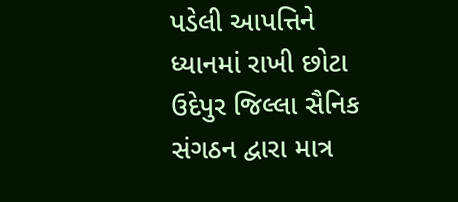પડેલી આપત્તિને ધ્યાનમાં રાખી છોટા ઉદેપુર જિલ્લા સૈનિક સંગઠન દ્વારા માત્ર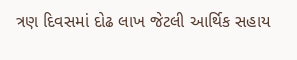ત્રણ દિવસમાં દોઢ લાખ જેટલી આર્થિક સહાય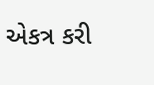એકત્ર કરી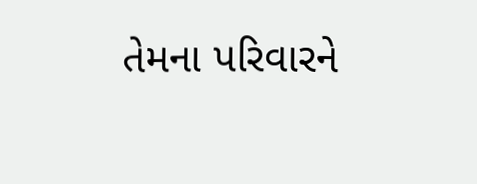તેમના પરિવારને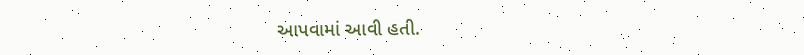આપવામાં આવી હતી.